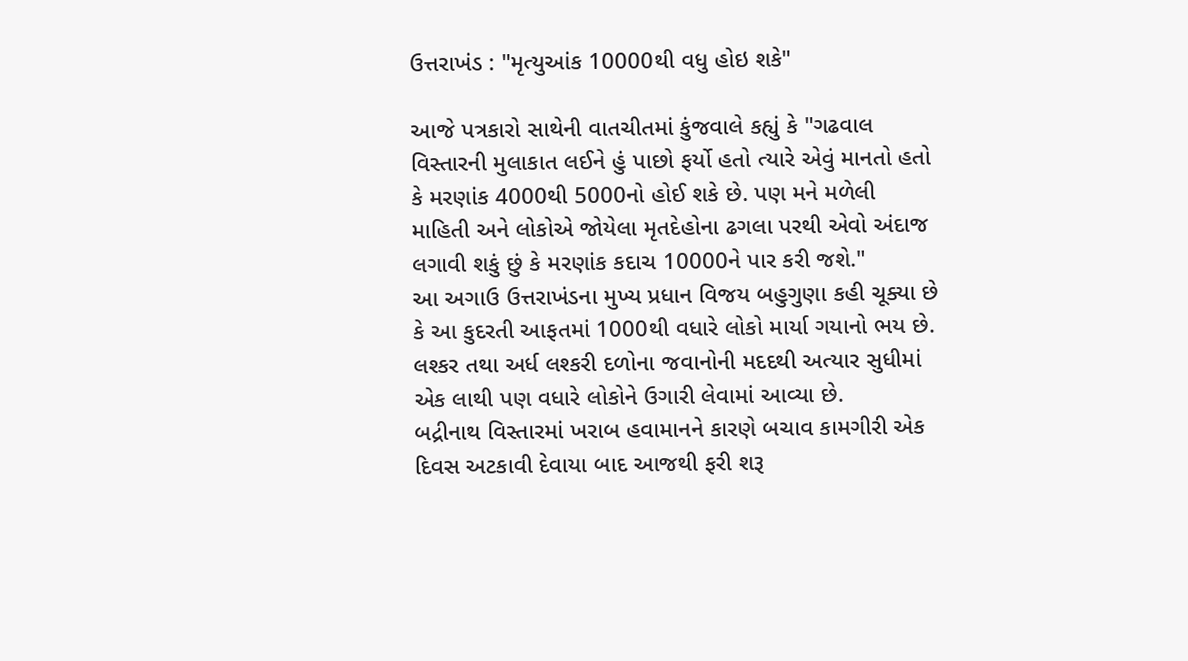ઉત્તરાખંડ : "મૃત્યુઆંક 10000થી વધુ હોઇ શકે"

આજે પત્રકારો સાથેની વાતચીતમાં કુંજવાલે કહ્યું કે "ગઢવાલ વિસ્તારની મુલાકાત લઈને હું પાછો ફર્યો હતો ત્યારે એવું માનતો હતો કે મરણાંક 4000થી 5000નો હોઈ શકે છે. પણ મને મળેલી માહિતી અને લોકોએ જોયેલા મૃતદેહોના ઢગલા પરથી એવો અંદાજ લગાવી શકું છું કે મરણાંક કદાચ 10000ને પાર કરી જશે."
આ અગાઉ ઉત્તરાખંડના મુખ્ય પ્રધાન વિજય બહુગુણા કહી ચૂક્યા છે કે આ કુદરતી આફતમાં 1000થી વધારે લોકો માર્યા ગયાનો ભય છે. લશ્કર તથા અર્ધ લશ્કરી દળોના જવાનોની મદદથી અત્યાર સુધીમાં એક લાથી પણ વધારે લોકોને ઉગારી લેવામાં આવ્યા છે.
બદ્રીનાથ વિસ્તારમાં ખરાબ હવામાનને કારણે બચાવ કામગીરી એક દિવસ અટકાવી દેવાયા બાદ આજથી ફરી શરૂ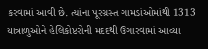કરવામાં આવી છે. ત્યાંના પૂરગ્રસ્ત ગામડાંઓમાંથી 1313 યાત્રાળુઓને હેલિકોપ્ટરોની મદદથી ઉગારવામાં આવ્યા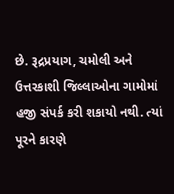છે. રૂદ્રપ્રયાગ, ચમોલી અને ઉત્તરકાશી જિલ્લાઓના ગામોમાં હજી સંપર્ક કરી શકાયો નથી. ત્યાં પૂરને કારણે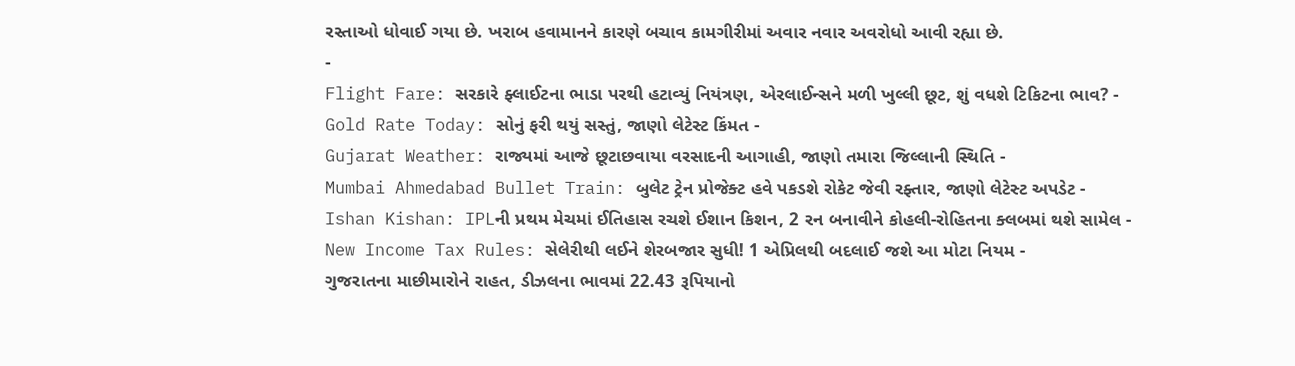રસ્તાઓ ધોવાઈ ગયા છે. ખરાબ હવામાનને કારણે બચાવ કામગીરીમાં અવાર નવાર અવરોધો આવી રહ્યા છે.
-
Flight Fare: સરકારે ફ્લાઈટના ભાડા પરથી હટાવ્યું નિયંત્રણ, એરલાઈન્સને મળી ખુલ્લી છૂટ, શું વધશે ટિકિટના ભાવ? -
Gold Rate Today: સોનું ફરી થયું સસ્તું, જાણો લેટેસ્ટ કિંમત -
Gujarat Weather: રાજ્યમાં આજે છૂટાછવાયા વરસાદની આગાહી, જાણો તમારા જિલ્લાની સ્થિતિ -
Mumbai Ahmedabad Bullet Train: બુલેટ ટ્રેન પ્રોજેક્ટ હવે પકડશે રોકેટ જેવી રફ્તાર, જાણો લેટેસ્ટ અપડેટ -
Ishan Kishan: IPLની પ્રથમ મેચમાં ઈતિહાસ રચશે ઈશાન કિશન, 2 રન બનાવીને કોહલી-રોહિતના ક્લબમાં થશે સામેલ -
New Income Tax Rules: સેલેરીથી લઈને શેરબજાર સુધી! 1 એપ્રિલથી બદલાઈ જશે આ મોટા નિયમ -
ગુજરાતના માછીમારોને રાહત, ડીઝલના ભાવમાં 22.43 રૂપિયાનો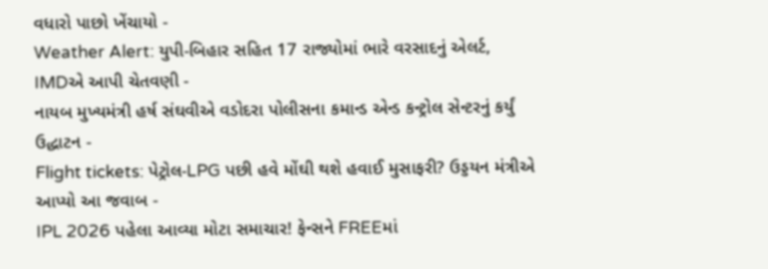વધારો પાછો ખેંચાયો -
Weather Alert: યુપી-બિહાર સહિત 17 રાજ્યોમાં ભારે વરસાદનું એલર્ટ, IMDએ આપી ચેતવણી -
નાયબ મુખ્યમંત્રી હર્ષ સંઘવીએ વડોદરા પોલીસના કમાન્ડ એન્ડ કન્ટ્રોલ સેન્ટરનું કર્યું ઉદ્ધાટન -
Flight tickets: પેટ્રોલ-LPG પછી હવે મોંઘી થશે હવાઈ મુસાફરી? ઉડ્ડયન મંત્રીએ આપ્યો આ જવાબ -
IPL 2026 પહેલા આવ્યા મોટા સમાચાર! ફેન્સને FREEમાં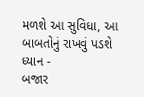મળશે આ સુવિધા, આ બાબતોનું રાખવું પડશે ધ્યાન -
બજાર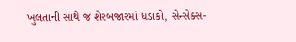ખુલતાની સાથે જ શેરબજારમાં ધડાકો, સેન્સેક્સ-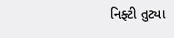નિફ્ટી તુટ્યા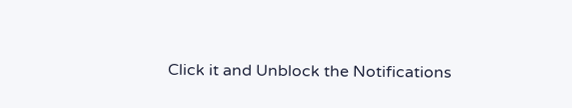Click it and Unblock the Notifications